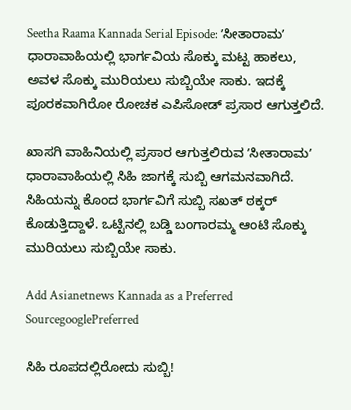Seetha Raama Kannada Serial Episode: ʼಸೀತಾರಾಮʼ ಧಾರಾವಾಹಿಯಲ್ಲಿ ಭಾರ್ಗವಿಯ ಸೊಕ್ಕು ಮಟ್ಟ ಹಾಕಲು, ಅವಳ ಸೊಕ್ಕು ಮುರಿಯಲು ಸುಬ್ಬಿಯೇ ಸಾಕು. ಇದಕ್ಕೆ ಪೂರಕವಾಗಿರೋ ರೋಚಕ ಎಪಿಸೋಡ್‌ ಪ್ರಸಾರ ಆಗುತ್ತಲಿದೆ.

ಖಾಸಗಿ ವಾಹಿನಿಯಲ್ಲಿ ಪ್ರಸಾರ ಆಗುತ್ತಲಿರುವ ʼಸೀತಾರಾಮʼ ಧಾರಾವಾಹಿಯಲ್ಲಿ ಸಿಹಿ ಜಾಗಕ್ಕೆ ಸುಬ್ಬಿ ಆಗಮನವಾಗಿದೆ. ಸಿಹಿಯನ್ನು ಕೊಂದ ಭಾರ್ಗವಿಗೆ ಸುಬ್ಬಿ ಸಖತ್‌ ಠಕ್ಕರ್‌ ಕೊಡುತ್ತಿದ್ದಾಳೆ. ಒಟ್ಟಿನಲ್ಲಿ ಬಡ್ಡಿ ಬಂಗಾರಮ್ಮ ಆಂಟಿ ಸೊಕ್ಕು ಮುರಿಯಲು ಸುಬ್ಬಿಯೇ ಸಾಕು.

Add Asianetnews Kannada as a Preferred SourcegooglePreferred

ಸಿಹಿ ರೂಪದಲ್ಲಿರೋದು ಸುಬ್ಬಿ!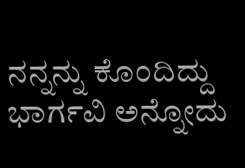ನನ್ನನ್ನು ಕೊಂದಿದ್ದು ಭಾರ್ಗವಿ ಅನ್ನೋದು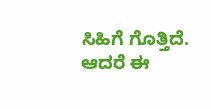ಸಿಹಿಗೆ ಗೊತ್ತಿದೆ. ಆದರೆ ಈ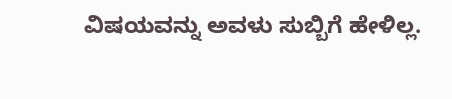ವಿಷಯವನ್ನು ಅವಳು ಸುಬ್ಬಿಗೆ ಹೇಳಿಲ್ಲ.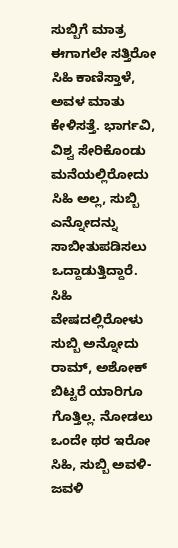ಸುಬ್ಬಿಗೆ ಮಾತ್ರ ಈಗಾಗಲೇ ಸತ್ತಿರೋ ಸಿಹಿ ಕಾಣಿಸ್ತಾಳೆ, ಅವಳ ಮಾತು ಕೇಳಿಸತ್ತೆ. ಭಾರ್ಗವಿ, ವಿಶ್ವ ಸೇರಿಕೊಂಡು ಮನೆಯಲ್ಲಿರೋದು ಸಿಹಿ ಅಲ್ಲ, ಸುಬ್ಬಿ ಎನ್ನೋದನ್ನು ಸಾಬೀತುಪಡಿಸಲು ಒದ್ದಾಡುತ್ತಿದ್ದಾರೆ. ಸಿಹಿ ವೇಷದಲ್ಲಿರೋಳು ಸುಬ್ಬಿ ಅನ್ನೋದು ರಾಮ್‌, ಅಶೋಕ್‌ ಬಿಟ್ಟರೆ ಯಾರಿಗೂ ಗೊತ್ತಿಲ್ಲ. ನೋಡಲು ಒಂದೇ ಥರ ಇರೋ ಸಿಹಿ, ಸುಬ್ಬಿ ಅವಳಿ-ಜವಳಿ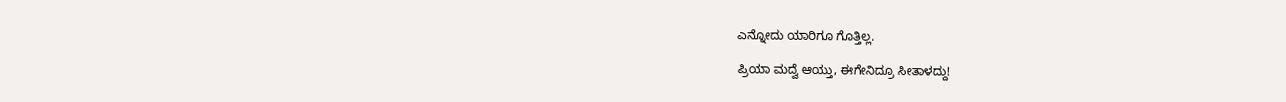ಎನ್ನೋದು ಯಾರಿಗೂ ಗೊತ್ತಿಲ್ಲ.

ಪ್ರಿಯಾ ಮದ್ವೆ ಆಯ್ತು, ಈಗೇನಿದ್ರೂ ಸೀತಾಳದ್ದು!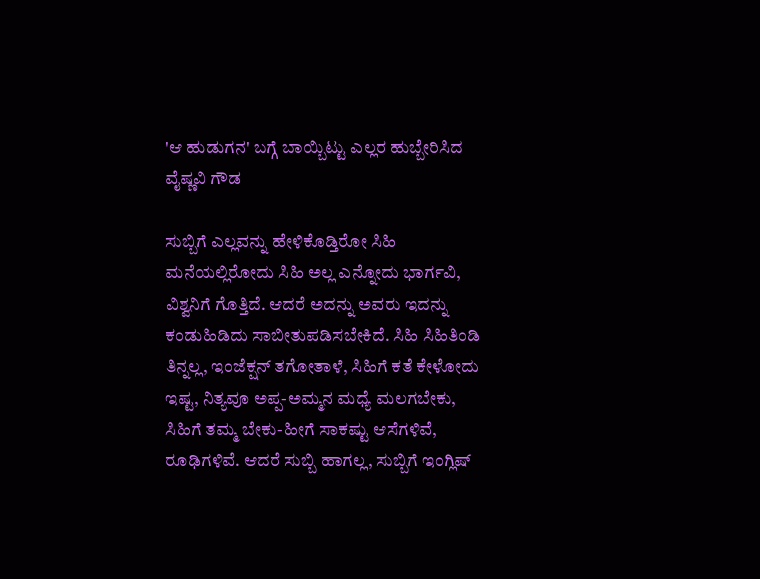'ಆ ಹುಡುಗನ' ಬಗ್ಗೆ ಬಾಯ್ಬಿಟ್ಟು ಎಲ್ಲರ ಹುಬ್ಬೇರಿಸಿದ ವೈಷ್ಣವಿ ಗೌಡ

ಸುಬ್ಬಿಗೆ ಎಲ್ಲವನ್ನು ಹೇಳಿಕೊಡ್ತಿರೋ ಸಿಹಿ
ಮನೆಯಲ್ಲಿರೋದು ಸಿಹಿ ಅಲ್ಲ ಎನ್ನೋದು ಭಾರ್ಗವಿ, ವಿಶ್ವನಿಗೆ ಗೊತ್ತಿದೆ. ಆದರೆ ಅದನ್ನು ಅವರು ಇದನ್ನು ಕಂಡುಹಿಡಿದು ಸಾಬೀತುಪಡಿಸಬೇಕಿದೆ. ಸಿಹಿ ಸಿಹಿತಿಂಡಿ ತಿನ್ನಲ್ಲ, ಇಂಜೆಕ್ಷನ್‌ ತಗೋತಾಳೆ, ಸಿಹಿಗೆ ಕತೆ ಕೇಳೋದು ಇಷ್ಟ, ನಿತ್ಯವೂ ಅಪ್ಪ-ಅಮ್ಮನ ಮಧ್ಯೆ ಮಲಗಬೇಕು, ಸಿಹಿಗೆ ತಮ್ಮ ಬೇಕು-ಹೀಗೆ ಸಾಕಷ್ಟು ಆಸೆಗಳಿವೆ, ರೂಢಿಗಳಿವೆ. ಆದರೆ ಸುಬ್ಬಿ ಹಾಗಲ್ಲ, ಸುಬ್ಬಿಗೆ ಇಂಗ್ಲಿಷ್‌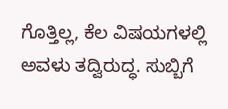ಗೊತ್ತಿಲ್ಲ, ಕೆಲ ವಿಷಯಗಳಲ್ಲಿ ಅವಳು ತದ್ವಿರುದ್ಧ. ಸುಬ್ಬಿಗೆ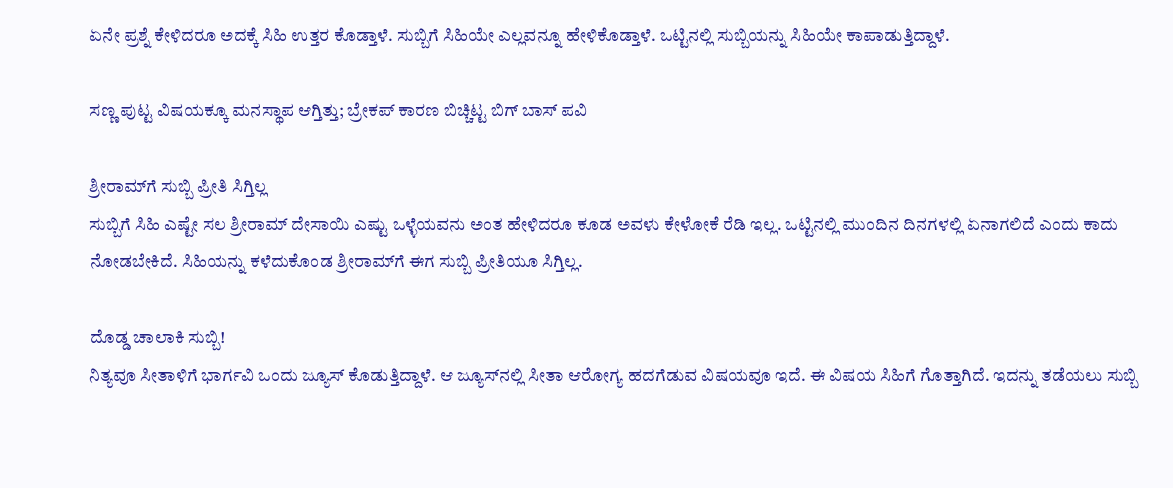ಏನೇ ಪ್ರಶ್ನೆ ಕೇಳಿದರೂ ಅದಕ್ಕೆ ಸಿಹಿ ಉತ್ತರ ಕೊಡ್ತಾಳೆ. ಸುಬ್ಬಿಗೆ ಸಿಹಿಯೇ ಎಲ್ಲವನ್ನೂ ಹೇಳಿಕೊಡ್ತಾಳೆ. ಒಟ್ಟಿನಲ್ಲಿ ಸುಬ್ಬಿಯನ್ನು ಸಿಹಿಯೇ ಕಾಪಾಡುತ್ತಿದ್ದಾಳೆ.

ಸಣ್ಣ ಪುಟ್ಟ ವಿಷಯಕ್ಕೂ ಮನಸ್ಥಾಪ ಆಗ್ತಿತ್ತು; ಬ್ರೇಕಪ್ ಕಾರಣ ಬಿಚ್ಚಿಟ್ಟ ಬಿಗ್ ಬಾಸ್ ಪವಿ

ಶ್ರೀರಾಮ್‌ಗೆ ಸುಬ್ಬಿ ಪ್ರೀತಿ ಸಿಗ್ತಿಲ್ಲ
ಸುಬ್ಬಿಗೆ ಸಿಹಿ ಎಷ್ಟೇ ಸಲ ಶ್ರೀರಾಮ್‌ ದೇಸಾಯಿ ಎಷ್ಟು ಒಳ್ಳೆಯವನು ಅಂತ ಹೇಳಿದರೂ ಕೂಡ ಅವಳು ಕೇಳೋಕೆ ರೆಡಿ ಇಲ್ಲ. ಒಟ್ಟಿನಲ್ಲಿ ಮುಂದಿನ ದಿನಗಳಲ್ಲಿ ಏನಾಗಲಿದೆ ಎಂದು ಕಾದು ನೋಡಬೇಕಿದೆ. ಸಿಹಿಯನ್ನು ಕಳೆದುಕೊಂಡ ಶ್ರೀರಾಮ್‌ಗೆ ಈಗ ಸುಬ್ಬಿ ಪ್ರೀತಿಯೂ ಸಿಗ್ತಿಲ್ಲ.

ದೊಡ್ಡ ಚಾಲಾಕಿ ಸುಬ್ಬಿ!
ನಿತ್ಯವೂ ಸೀತಾಳಿಗೆ ಭಾರ್ಗವಿ ಒಂದು ಜ್ಯೂಸ್‌ ಕೊಡುತ್ತಿದ್ದಾಳೆ. ಆ ಜ್ಯೂಸ್‌ನಲ್ಲಿ ಸೀತಾ ಆರೋಗ್ಯ ಹದಗೆಡುವ ವಿಷಯವೂ ಇದೆ. ಈ ವಿಷಯ ಸಿಹಿಗೆ ಗೊತ್ತಾಗಿದೆ. ಇದನ್ನು ತಡೆಯಲು ಸುಬ್ಬಿ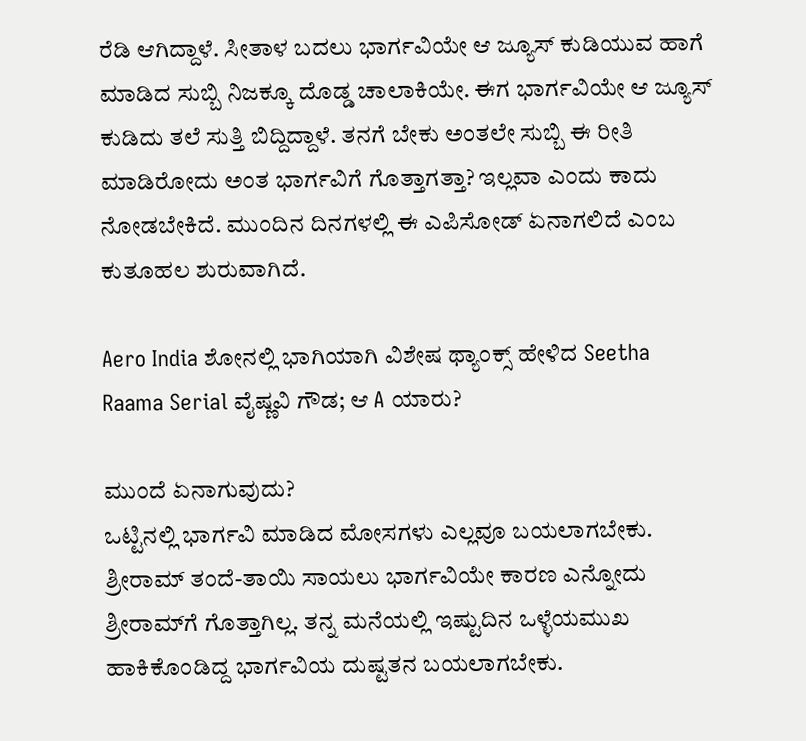ರೆಡಿ ಆಗಿದ್ದಾಳೆ. ಸೀತಾಳ ಬದಲು ಭಾರ್ಗವಿಯೇ ಆ ಜ್ಯೂಸ್‌ ಕುಡಿಯುವ ಹಾಗೆ ಮಾಡಿದ ಸುಬ್ಬಿ ನಿಜಕ್ಕೂ ದೊಡ್ಡ ಚಾಲಾಕಿಯೇ. ಈಗ ಭಾರ್ಗವಿಯೇ ಆ ಜ್ಯೂಸ್‌ ಕುಡಿದು ತಲೆ ಸುತ್ತಿ ಬಿದ್ದಿದ್ದಾಳೆ. ತನಗೆ ಬೇಕು ಅಂತಲೇ ಸುಬ್ಬಿ ಈ ರೀತಿ ಮಾಡಿರೋದು ಅಂತ ಭಾರ್ಗವಿಗೆ ಗೊತ್ತಾಗತ್ತಾ? ಇಲ್ಲವಾ ಎಂದು ಕಾದು ನೋಡಬೇಕಿದೆ. ಮುಂದಿನ ದಿನಗಳಲ್ಲಿ ಈ ಎಪಿಸೋಡ್‌ ಏನಾಗಲಿದೆ ಎಂಬ ಕುತೂಹಲ ಶುರುವಾಗಿದೆ.

Aero India ಶೋನಲ್ಲಿ ಭಾಗಿಯಾಗಿ ವಿಶೇಷ ಥ್ಯಾಂಕ್ಸ್‌ ಹೇಳಿದ Seetha Raama Serial ವೈಷ್ಣವಿ ಗೌಡ; ಆ A ಯಾರು?

ಮುಂದೆ ಏನಾಗುವುದು?
ಒಟ್ಟಿನಲ್ಲಿ ಭಾರ್ಗವಿ ಮಾಡಿದ ಮೋಸಗಳು ಎಲ್ಲವೂ ಬಯಲಾಗಬೇಕು. ಶ್ರೀರಾಮ್ ತಂದೆ-ತಾಯಿ ಸಾಯಲು ಭಾರ್ಗವಿಯೇ ಕಾರಣ ಎನ್ನೋದು ಶ್ರೀರಾಮ್‌ಗೆ ಗೊತ್ತಾಗಿಲ್ಲ. ತನ್ನ ಮನೆಯಲ್ಲಿ ಇಷ್ಟುದಿನ ಒಳ್ಳೆಯಮುಖ ಹಾಕಿಕೊಂಡಿದ್ದ ಭಾರ್ಗವಿಯ ದುಷ್ಟತನ ಬಯಲಾಗಬೇಕು.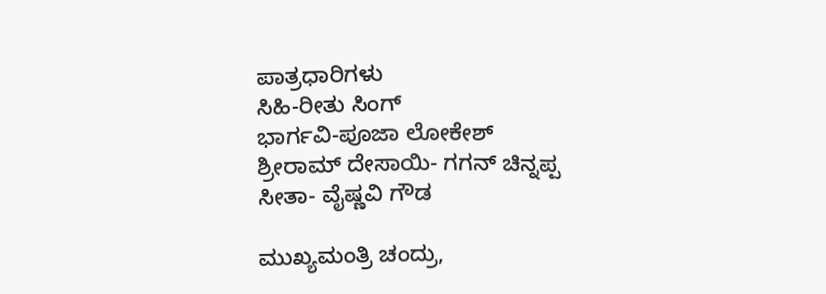ಪಾತ್ರಧಾರಿಗಳು
ಸಿಹಿ-ರೀತು ಸಿಂಗ್‌
ಭಾರ್ಗವಿ-ಪೂಜಾ ಲೋಕೇಶ್‌
ಶ್ರೀರಾಮ್‌ ದೇಸಾಯಿ- ಗಗನ್‌ ಚಿನ್ನಪ್ಪ
ಸೀತಾ- ವೈಷ್ಣವಿ ಗೌಡ

ಮುಖ್ಯಮಂತ್ರಿ ಚಂದ್ರು,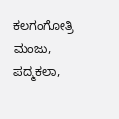ಕಲಗಂಗೋತ್ರಿ ಮಂಜು, ಪದ್ಮಕಲಾ,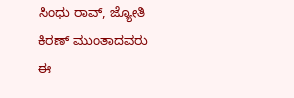ಸಿಂಧು ರಾವ್‌, ಜ್ಯೋತಿ ಕಿರಣ್‌ ಮುಂತಾದವರು ಈ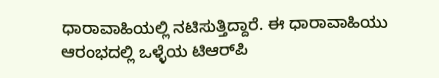ಧಾರಾವಾಹಿಯಲ್ಲಿ ನಟಿಸುತ್ತಿದ್ದಾರೆ. ಈ ಧಾರಾವಾಹಿಯು ಆರಂಭದಲ್ಲಿ ಒಳ್ಳೆಯ ಟಿಆರ್‌ಪಿ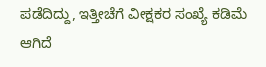ಪಡೆದಿದ್ದು, ಇತ್ತೀಚೆಗೆ ವೀಕ್ಷಕರ ಸಂಖ್ಯೆ ಕಡಿಮೆ ಆಗಿದೆ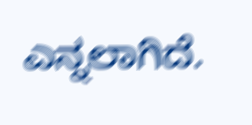ಎನ್ನಲಾಗಿದೆ.